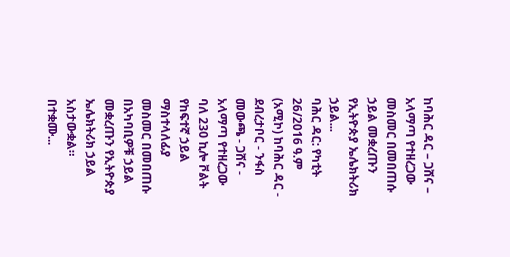ከባሕር ዳር – ጋሸና – አላማጣ የተዘረጋው መስመር በመበጠሱ ኃይል መቋረጡን የኢትዮጵያ ኤሌክትሪክ ኃይል...
ባሕር ዳር: የካቲት 26/2016 ዓ.ም (አሚኮ) ከባሕር ዳር - ደብረታቦር - ንፋስ መውጫ - ጋሸና - አላማጣ የተዘረጋው ባለ 230 ኪሎ ቮልት የከፍተኛ ኃይል ማስተላለፊያ መስመር በመበጠሱ በአካባቢዎቹ ኃይል መቋረጡን የኢትዮጵያ ኤሌክትሪክ ኃይል አስታውቋል።
በተቋሙ...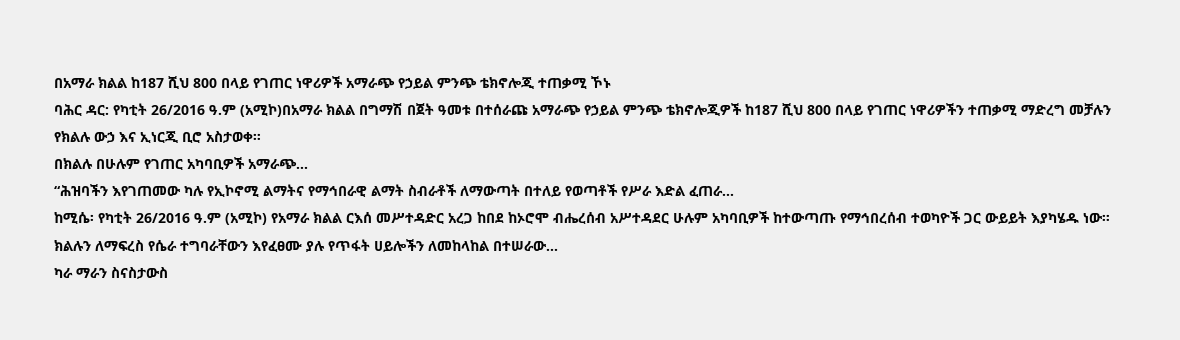በአማራ ክልል ከ187 ሺህ 800 በላይ የገጠር ነዋሪዎች አማራጭ የኃይል ምንጭ ቴክኖሎጂ ተጠቃሚ ኾኑ
ባሕር ዳር: የካቲት 26/2016 ዓ.ም (አሚኮ)በአማራ ክልል በግማሽ በጀት ዓመቱ በተሰራጩ አማራጭ የኃይል ምንጭ ቴክኖሎጂዎች ከ187 ሺህ 800 በላይ የገጠር ነዋሪዎችን ተጠቃሚ ማድረግ መቻሉን የክልሉ ውኃ እና ኢነርጂ ቢሮ አስታወቀ።
በክልሉ በሁሉም የገጠር አካባቢዎች አማራጭ...
“ሕዝባችን እየገጠመው ካሉ የኢኮኖሚ ልማትና የማኅበራዊ ልማት ስብራቶች ለማውጣት በተለይ የወጣቶች የሥራ እድል ፈጠራ...
ከሚሴ፡ የካቲት 26/2016 ዓ.ም (አሚኮ) የአማራ ክልል ርእሰ መሥተዳድር አረጋ ከበደ ከኦሮሞ ብሔረሰብ አሥተዳደር ሁሉም አካባቢዎች ከተውጣጡ የማኅበረሰብ ተወካዮች ጋር ውይይት እያካሄዱ ነው።
ክልሉን ለማፍረስ የሴራ ተግባራቸውን እየፈፀሙ ያሉ የጥፋት ሀይሎችን ለመከላከል በተሠራው...
ካራ ማራን ስናስታውስ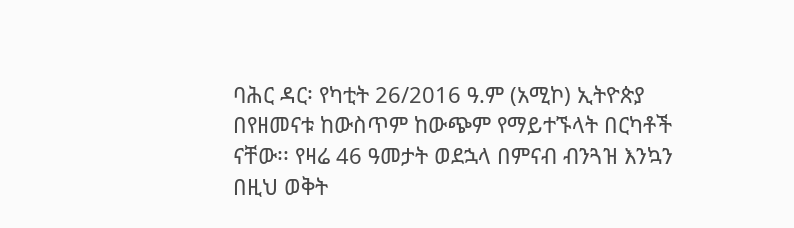ባሕር ዳር፡ የካቲት 26/2016 ዓ.ም (አሚኮ) ኢትዮጵያ በየዘመናቱ ከውስጥም ከውጭም የማይተኙላት በርካቶች ናቸው፡፡ የዛሬ 46 ዓመታት ወደኋላ በምናብ ብንጓዝ እንኳን በዚህ ወቅት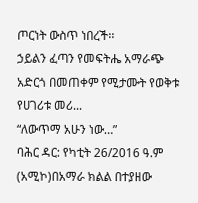ጦርነት ውስጥ ነበረች፡፡
ኃይልን ፈጣን የመፍትሔ አማራጭ አድርጎ በመጠቀም የሚታሙት የወቅቱ የሀገሪቱ መሪ...
“ለውጥማ አሁን ነው…”
ባሕር ዳር: የካቲት 26/2016 ዓ.ም (አሚኮ)በአማራ ክልል በተያዘው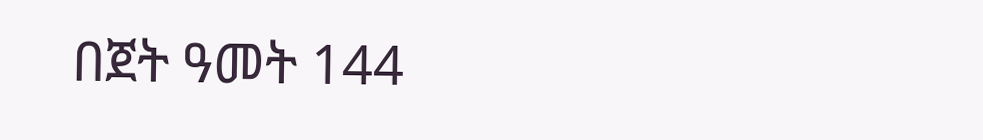በጀት ዓመት 144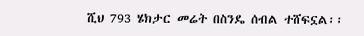ሺህ 793 ሄክታር መሬት በስንዴ ሰብል ተሸፍኗል፡፡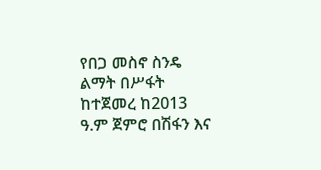የበጋ መስኖ ስንዴ ልማት በሥፋት ከተጀመረ ከ2013 ዓ.ም ጀምሮ በሽፋን እና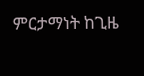ምርታማነት ከጊዜ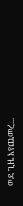ወደ ጊዜ እየጨመረ...